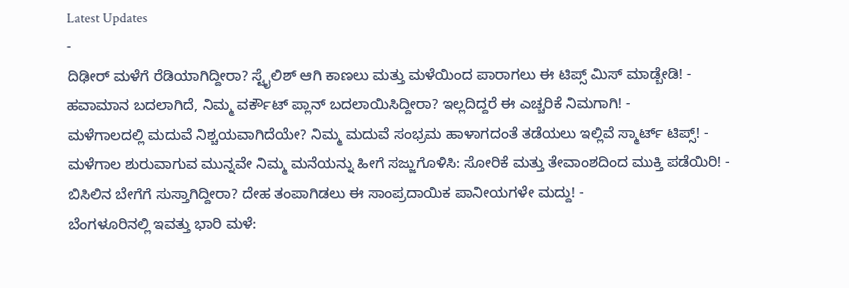Latest Updates
-
ದಿಢೀರ್ ಮಳೆಗೆ ರೆಡಿಯಾಗಿದ್ದೀರಾ? ಸ್ಟೈಲಿಶ್ ಆಗಿ ಕಾಣಲು ಮತ್ತು ಮಳೆಯಿಂದ ಪಾರಾಗಲು ಈ ಟಿಪ್ಸ್ ಮಿಸ್ ಮಾಡ್ಬೇಡಿ! -
ಹವಾಮಾನ ಬದಲಾಗಿದೆ, ನಿಮ್ಮ ವರ್ಕೌಟ್ ಪ್ಲಾನ್ ಬದಲಾಯಿಸಿದ್ದೀರಾ? ಇಲ್ಲದಿದ್ದರೆ ಈ ಎಚ್ಚರಿಕೆ ನಿಮಗಾಗಿ! -
ಮಳೆಗಾಲದಲ್ಲಿ ಮದುವೆ ನಿಶ್ಚಯವಾಗಿದೆಯೇ? ನಿಮ್ಮ ಮದುವೆ ಸಂಭ್ರಮ ಹಾಳಾಗದಂತೆ ತಡೆಯಲು ಇಲ್ಲಿವೆ ಸ್ಮಾರ್ಟ್ ಟಿಪ್ಸ್! -
ಮಳೆಗಾಲ ಶುರುವಾಗುವ ಮುನ್ನವೇ ನಿಮ್ಮ ಮನೆಯನ್ನು ಹೀಗೆ ಸಜ್ಜುಗೊಳಿಸಿ: ಸೋರಿಕೆ ಮತ್ತು ತೇವಾಂಶದಿಂದ ಮುಕ್ತಿ ಪಡೆಯಿರಿ! -
ಬಿಸಿಲಿನ ಬೇಗೆಗೆ ಸುಸ್ತಾಗಿದ್ದೀರಾ? ದೇಹ ತಂಪಾಗಿಡಲು ಈ ಸಾಂಪ್ರದಾಯಿಕ ಪಾನೀಯಗಳೇ ಮದ್ದು! -
ಬೆಂಗಳೂರಿನಲ್ಲಿ ಇವತ್ತು ಭಾರಿ ಮಳೆ: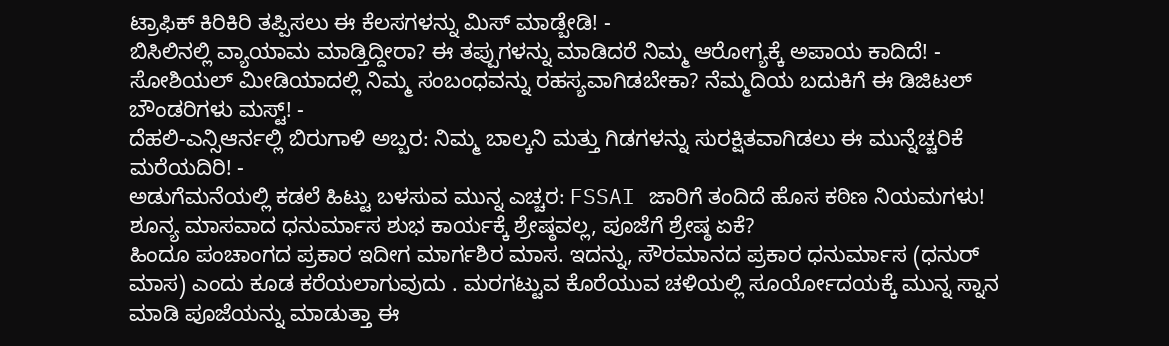ಟ್ರಾಫಿಕ್ ಕಿರಿಕಿರಿ ತಪ್ಪಿಸಲು ಈ ಕೆಲಸಗಳನ್ನು ಮಿಸ್ ಮಾಡ್ಬೇಡಿ! -
ಬಿಸಿಲಿನಲ್ಲಿ ವ್ಯಾಯಾಮ ಮಾಡ್ತಿದ್ದೀರಾ? ಈ ತಪ್ಪುಗಳನ್ನು ಮಾಡಿದರೆ ನಿಮ್ಮ ಆರೋಗ್ಯಕ್ಕೆ ಅಪಾಯ ಕಾದಿದೆ! -
ಸೋಶಿಯಲ್ ಮೀಡಿಯಾದಲ್ಲಿ ನಿಮ್ಮ ಸಂಬಂಧವನ್ನು ರಹಸ್ಯವಾಗಿಡಬೇಕಾ? ನೆಮ್ಮದಿಯ ಬದುಕಿಗೆ ಈ ಡಿಜಿಟಲ್ ಬೌಂಡರಿಗಳು ಮಸ್ಟ್! -
ದೆಹಲಿ-ಎನ್ಸಿಆರ್ನಲ್ಲಿ ಬಿರುಗಾಳಿ ಅಬ್ಬರ: ನಿಮ್ಮ ಬಾಲ್ಕನಿ ಮತ್ತು ಗಿಡಗಳನ್ನು ಸುರಕ್ಷಿತವಾಗಿಡಲು ಈ ಮುನ್ನೆಚ್ಚರಿಕೆ ಮರೆಯದಿರಿ! -
ಅಡುಗೆಮನೆಯಲ್ಲಿ ಕಡಲೆ ಹಿಟ್ಟು ಬಳಸುವ ಮುನ್ನ ಎಚ್ಚರ: FSSAI ಜಾರಿಗೆ ತಂದಿದೆ ಹೊಸ ಕಠಿಣ ನಿಯಮಗಳು!
ಶೂನ್ಯ ಮಾಸವಾದ ಧನುರ್ಮಾಸ ಶುಭ ಕಾರ್ಯಕ್ಕೆ ಶ್ರೇಷ್ಠವಲ್ಲ, ಪೂಜೆಗೆ ಶ್ರೇಷ್ಠ ಏಕೆ?
ಹಿಂದೂ ಪಂಚಾಂಗದ ಪ್ರಕಾರ ಇದೀಗ ಮಾರ್ಗಶಿರ ಮಾಸ. ಇದನ್ನು, ಸೌರಮಾನದ ಪ್ರಕಾರ ಧನುರ್ಮಾಸ (ಧನುರ್ ಮಾಸ) ಎಂದು ಕೂಡ ಕರೆಯಲಾಗುವುದು . ಮರಗಟ್ಟುವ ಕೊರೆಯುವ ಚಳಿಯಲ್ಲಿ ಸೂರ್ಯೋದಯಕ್ಕೆ ಮುನ್ನ ಸ್ನಾನ ಮಾಡಿ ಪೂಜೆಯನ್ನು ಮಾಡುತ್ತಾ ಈ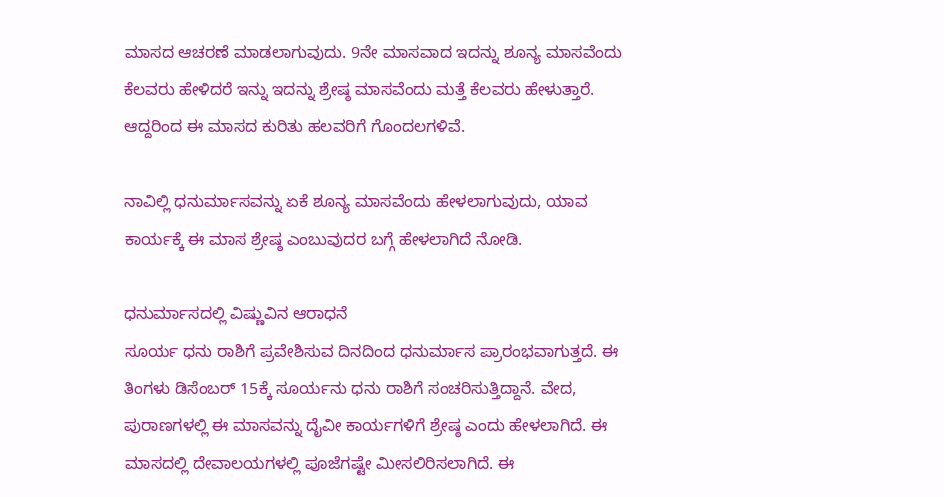ಮಾಸದ ಆಚರಣೆ ಮಾಡಲಾಗುವುದು. 9ನೇ ಮಾಸವಾದ ಇದನ್ನು ಶೂನ್ಯ ಮಾಸವೆಂದು ಕೆಲವರು ಹೇಳಿದರೆ ಇನ್ನು ಇದನ್ನು ಶ್ರೇಷ್ಠ ಮಾಸವೆಂದು ಮತ್ತೆ ಕೆಲವರು ಹೇಳುತ್ತಾರೆ. ಆದ್ದರಿಂದ ಈ ಮಾಸದ ಕುರಿತು ಹಲವರಿಗೆ ಗೊಂದಲಗಳಿವೆ.

ನಾವಿಲ್ಲಿ ಧನುರ್ಮಾಸವನ್ನು ಏಕೆ ಶೂನ್ಯ ಮಾಸವೆಂದು ಹೇಳಲಾಗುವುದು, ಯಾವ ಕಾರ್ಯಕ್ಕೆ ಈ ಮಾಸ ಶ್ರೇಷ್ಠ ಎಂಬುವುದರ ಬಗ್ಗೆ ಹೇಳಲಾಗಿದೆ ನೋಡಿ.

ಧನುರ್ಮಾಸದಲ್ಲಿ ವಿಷ್ಣುವಿನ ಆರಾಧನೆ
ಸೂರ್ಯ ಧನು ರಾಶಿಗೆ ಪ್ರವೇಶಿಸುವ ದಿನದಿಂದ ಧನುರ್ಮಾಸ ಪ್ರಾರಂಭವಾಗುತ್ತದೆ. ಈ ತಿಂಗಳು ಡಿಸೆಂಬರ್ 15ಕ್ಕೆ ಸೂರ್ಯನು ಧನು ರಾಶಿಗೆ ಸಂಚರಿಸುತ್ತಿದ್ದಾನೆ. ವೇದ, ಪುರಾಣಗಳಲ್ಲಿ ಈ ಮಾಸವನ್ನು ದೈವೀ ಕಾರ್ಯಗಳಿಗೆ ಶ್ರೇಷ್ಠ ಎಂದು ಹೇಳಲಾಗಿದೆ. ಈ ಮಾಸದಲ್ಲಿ ದೇವಾಲಯಗಳಲ್ಲಿ ಪೂಜೆಗಷ್ಟೇ ಮೀಸಲಿರಿಸಲಾಗಿದೆ. ಈ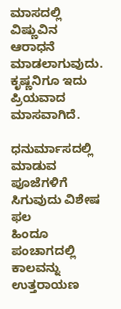ಮಾಸದಲ್ಲಿ ವಿಷ್ಣುವಿನ ಆರಾಧನೆ ಮಾಡಲಾಗುವುದು. ಕೃಷ್ಣನಿಗೂ ಇದು ಪ್ರಿಯವಾದ ಮಾಸವಾಗಿದೆ.

ಧನುರ್ಮಾಸದಲ್ಲಿ ಮಾಡುವ ಪೂಜೆಗಳಿಗೆ ಸಿಗುವುದು ವಿಶೇಷ ಫಲ
ಹಿಂದೂ ಪಂಚಾಗದಲ್ಲಿ ಕಾಲವನ್ನು ಉತ್ತರಾಯಣ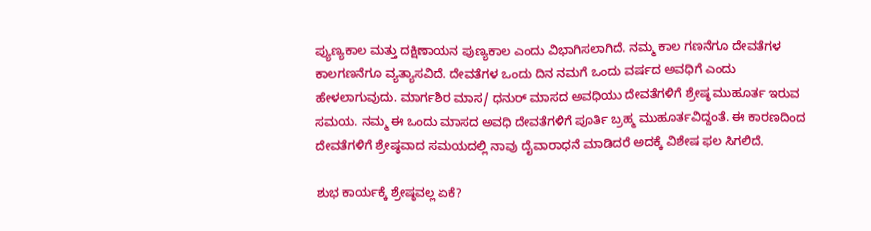ಪ್ಯುಣ್ಯಕಾಲ ಮತ್ತು ದಕ್ಷಿಣಾಯನ ಪುಣ್ಯಕಾಲ ಎಂದು ವಿಭಾಗಿಸಲಾಗಿದೆ. ನಮ್ಮ ಕಾಲ ಗಣನೆಗೂ ದೇವತೆಗಳ ಕಾಲಗಣನೆಗೂ ವ್ಯತ್ಯಾಸವಿದೆ. ದೇವತೆಗಳ ಒಂದು ದಿನ ನಮಗೆ ಒಂದು ವರ್ಷದ ಅವಧಿಗೆ ಎಂದು ಹೇಳಲಾಗುವುದು. ಮಾರ್ಗಶಿರ ಮಾಸ/ ಧನುರ್ ಮಾಸದ ಅವಧಿಯು ದೇವತೆಗಳಿಗೆ ಶ್ರೇಷ್ಠ ಮುಹೂರ್ತ ಇರುವ ಸಮಯ. ನಮ್ಮ ಈ ಒಂದು ಮಾಸದ ಅವಧಿ ದೇವತೆಗಳಿಗೆ ಪೂರ್ತಿ ಬ್ರಹ್ಮ ಮುಹೂರ್ತವಿದ್ದಂತೆ. ಈ ಕಾರಣದಿಂದ ದೇವತೆಗಳಿಗೆ ಶ್ರೇಷ್ಠವಾದ ಸಮಯದಲ್ಲಿ ನಾವು ದೈವಾರಾಧನೆ ಮಾಡಿದರೆ ಅದಕ್ಕೆ ವಿಶೇಷ ಫಲ ಸಿಗಲಿದೆ.

ಶುಭ ಕಾರ್ಯಕ್ಕೆ ಶ್ರೇಷ್ಠವಲ್ಲ ಏಕೆ?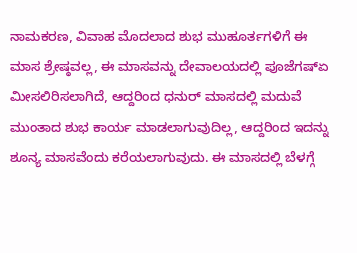ನಾಮಕರಣ, ವಿವಾಹ ಮೊದಲಾದ ಶುಭ ಮುಹೂರ್ತಗಳಿಗೆ ಈ ಮಾಸ ಶ್ರೇಷ್ಠವಲ್ಲ, ಈ ಮಾಸವನ್ನು ದೇವಾಲಯದಲ್ಲಿ ಪೂಜೆಗಷ್ಏ ಮೀಸಲಿರಿಸಲಾಗಿದೆ, ಆದ್ದರಿಂದ ಧನುರ್ ಮಾಸದಲ್ಲಿ ಮದುವೆ ಮುಂತಾದ ಶುಭ ಕಾರ್ಯ ಮಾಡಲಾಗುವುದಿಲ್ಲ, ಆದ್ದರಿಂದ ಇದನ್ನು ಶೂನ್ಯ ಮಾಸವೆಂದು ಕರೆಯಲಾಗುವುದು. ಈ ಮಾಸದಲ್ಲಿ ಬೆಳಗ್ಗೆ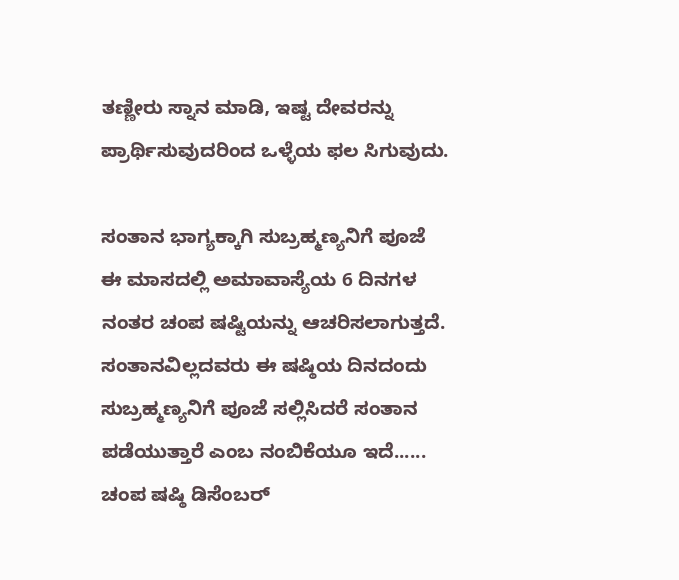ತಣ್ಣೀರು ಸ್ನಾನ ಮಾಡಿ, ಇಷ್ಟ ದೇವರನ್ನು ಪ್ರಾರ್ಥಿಸುವುದರಿಂದ ಒಳ್ಳೆಯ ಫಲ ಸಿಗುವುದು.

ಸಂತಾನ ಭಾಗ್ಯಕ್ಕಾಗಿ ಸುಬ್ರಹ್ಮಣ್ಯನಿಗೆ ಪೂಜೆ
ಈ ಮಾಸದಲ್ಲಿ ಅಮಾವಾಸ್ಯೆಯ 6 ದಿನಗಳ ನಂತರ ಚಂಪ ಷಷ್ಟಿಯನ್ನು ಆಚರಿಸಲಾಗುತ್ತದೆ. ಸಂತಾನವಿಲ್ಲದವರು ಈ ಷಷ್ಠಿಯ ದಿನದಂದು ಸುಬ್ರಹ್ಮಣ್ಯನಿಗೆ ಪೂಜೆ ಸಲ್ಲಿಸಿದರೆ ಸಂತಾನ ಪಡೆಯುತ್ತಾರೆ ಎಂಬ ನಂಬಿಕೆಯೂ ಇದೆ...... ಚಂಪ ಷಷ್ಠಿ ಡಿಸೆಂಬರ್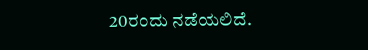20ರಂದು ನಡೆಯಲಿದೆ.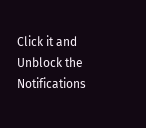Click it and Unblock the Notifications